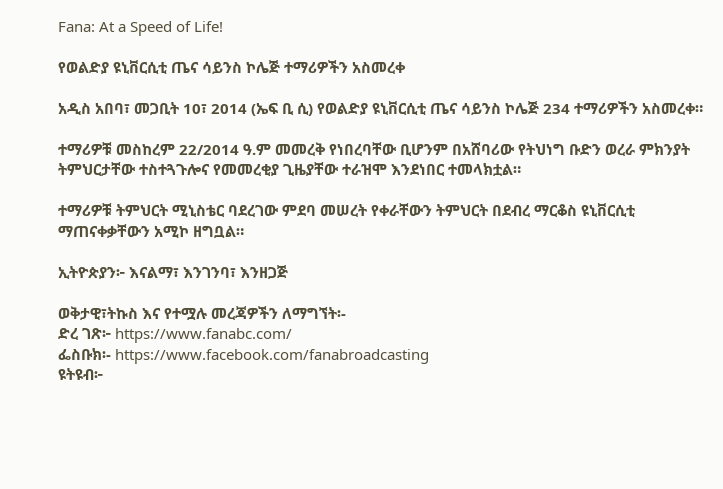Fana: At a Speed of Life!

የወልድያ ዩኒቨርሲቲ ጤና ሳይንስ ኮሌጅ ተማሪዎችን አስመረቀ

አዲስ አበባ፣ መጋቢት 10፣ 2014 (ኤፍ ቢ ሲ) የወልድያ ዩኒቨርሲቲ ጤና ሳይንስ ኮሌጅ 234 ተማሪዎችን አስመረቀ።

ተማሪዎቹ መስከረም 22/2014 ዓ.ም መመረቅ የነበረባቸው ቢሆንም በአሸባሪው የትህነግ ቡድን ወረራ ምክንያት ትምህርታቸው ተስተጓጉሎና የመመረቂያ ጊዜያቸው ተራዝሞ እንደነበር ተመላክቷል።

ተማሪዎቹ ትምህርት ሚኒስቴር ባደረገው ምደባ መሠረት የቀራቸውን ትምህርት በደብረ ማርቆስ ዩኒቨርሲቲ ማጠናቀቃቸውን አሚኮ ዘግቧል።

ኢትዮጵያን፦ እናልማ፣ እንገንባ፣ እንዘጋጅ

ወቅታዊ፣ትኩስ እና የተሟሉ መረጃዎችን ለማግኘት፡-
ድረ ገጽ፦ https://www.fanabc.com/
ፌስቡክ፡- https://www.facebook.com/fanabroadcasting
ዩትዩብ፦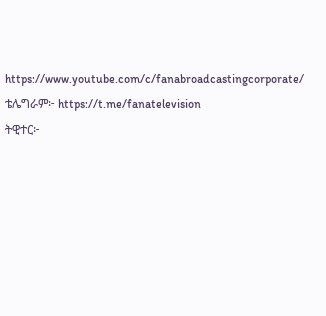https://www.youtube.com/c/fanabroadcastingcorporate/
ቴሌግራም፦ https://t.me/fanatelevision
ትዊተር፦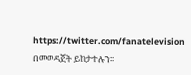https://twitter.com/fanatelevision በመወዳጀት ይከታተሉን፡፡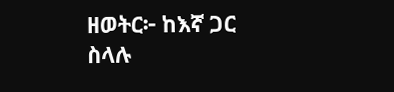ዘወትር፦ ከእኛ ጋር ስላሉ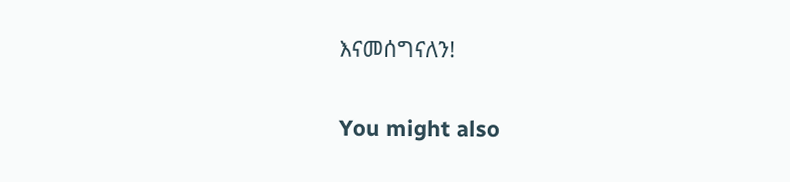እናመሰግናለን!

You might also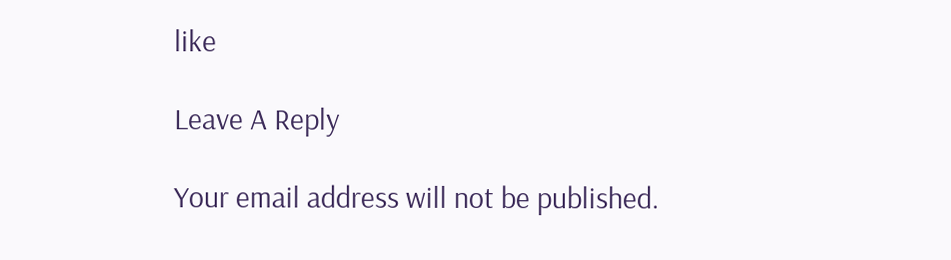like

Leave A Reply

Your email address will not be published.